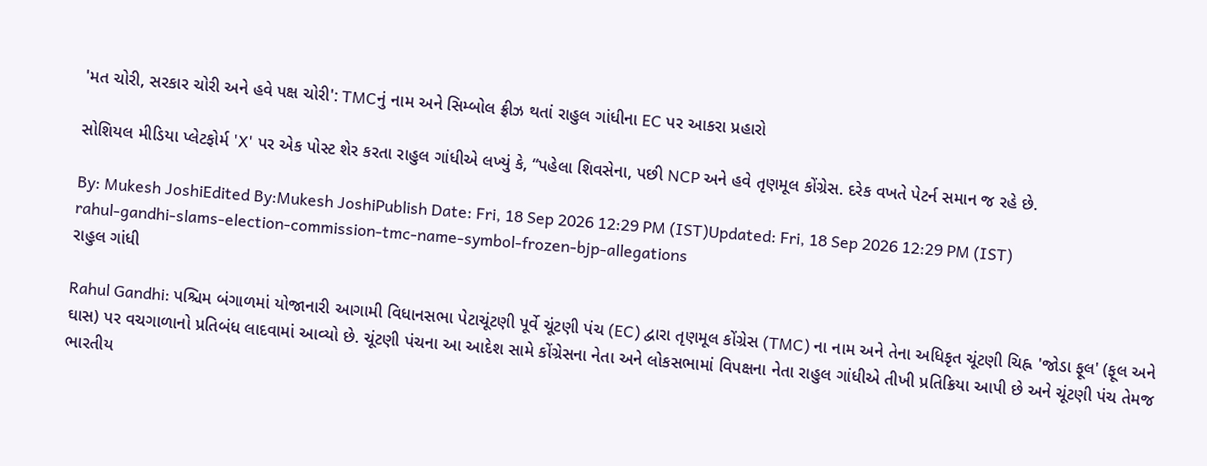'મત ચોરી, સરકાર ચોરી અને હવે પક્ષ ચોરી': TMCનું નામ અને સિમ્બોલ ફ્રીઝ થતાં રાહુલ ગાંધીના EC પર આકરા પ્રહારો

સોશિયલ મીડિયા પ્લેટફોર્મ 'X' પર એક પોસ્ટ શેર કરતા રાહુલ ગાંધીએ લખ્યું કે, “પહેલા શિવસેના, પછી NCP અને હવે તૃણમૂલ કોંગ્રેસ. દરેક વખતે પેટર્ન સમાન જ રહે છે.

By: Mukesh JoshiEdited By:Mukesh JoshiPublish Date: Fri, 18 Sep 2026 12:29 PM (IST)Updated: Fri, 18 Sep 2026 12:29 PM (IST)
rahul-gandhi-slams-election-commission-tmc-name-symbol-frozen-bjp-allegations
રાહુલ ગાંધી

Rahul Gandhi: પશ્ચિમ બંગાળમાં યોજાનારી આગામી વિધાનસભા પેટાચૂંટણી પૂર્વે ચૂંટણી પંચ (EC) દ્વારા તૃણમૂલ કોંગ્રેસ (TMC) ના નામ અને તેના અધિકૃત ચૂંટણી ચિહ્ન 'જોડા ફૂલ' (ફૂલ અને ઘાસ) પર વચગાળાનો પ્રતિબંધ લાદવામાં આવ્યો છે. ચૂંટણી પંચના આ આદેશ સામે કોંગ્રેસના નેતા અને લોકસભામાં વિપક્ષના નેતા રાહુલ ગાંધીએ તીખી પ્રતિક્રિયા આપી છે અને ચૂંટણી પંચ તેમજ ભારતીય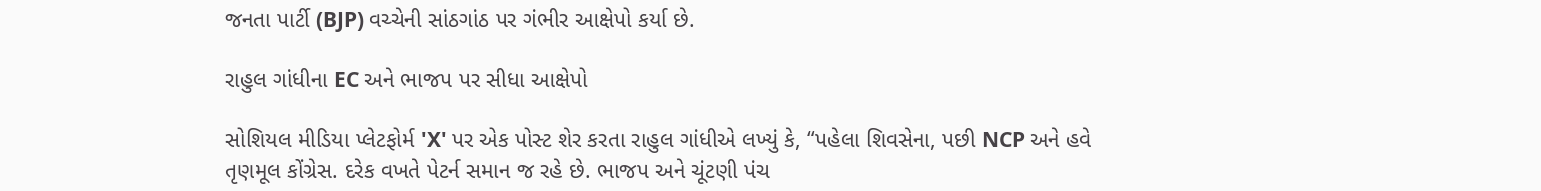જનતા પાર્ટી (BJP) વચ્ચેની સાંઠગાંઠ પર ગંભીર આક્ષેપો કર્યા છે.

રાહુલ ગાંધીના EC અને ભાજપ પર સીધા આક્ષેપો

સોશિયલ મીડિયા પ્લેટફોર્મ 'X' પર એક પોસ્ટ શેર કરતા રાહુલ ગાંધીએ લખ્યું કે, “પહેલા શિવસેના, પછી NCP અને હવે તૃણમૂલ કોંગ્રેસ. દરેક વખતે પેટર્ન સમાન જ રહે છે. ભાજપ અને ચૂંટણી પંચ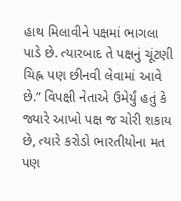હાથ મિલાવીને પક્ષમાં ભાગલા પાડે છે. ત્યારબાદ તે પક્ષનું ચૂંટણી ચિહ્ન પણ છીનવી લેવામાં આવે છે.” વિપક્ષી નેતાએ ઉમેર્યું હતું કે જ્યારે આખો પક્ષ જ ચોરી શકાય છે, ત્યારે કરોડો ભારતીયોના મત પણ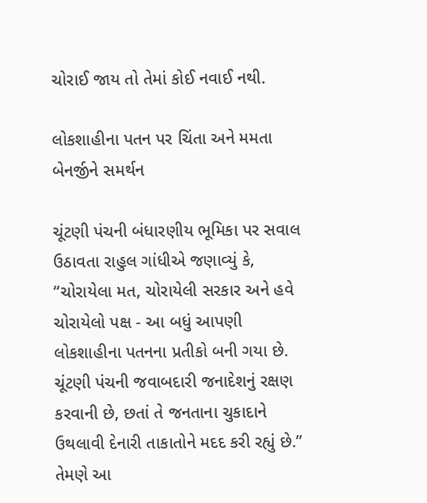ચોરાઈ જાય તો તેમાં કોઈ નવાઈ નથી.

લોકશાહીના પતન પર ચિંતા અને મમતા બેનર્જીને સમર્થન

ચૂંટણી પંચની બંધારણીય ભૂમિકા પર સવાલ ઉઠાવતા રાહુલ ગાંધીએ જણાવ્યું કે, “ચોરાયેલા મત, ચોરાયેલી સરકાર અને હવે ચોરાયેલો પક્ષ - આ બધું આપણી લોકશાહીના પતનના પ્રતીકો બની ગયા છે. ચૂંટણી પંચની જવાબદારી જનાદેશનું રક્ષણ કરવાની છે, છતાં તે જનતાના ચુકાદાને ઉથલાવી દેનારી તાકાતોને મદદ કરી રહ્યું છે.” તેમણે આ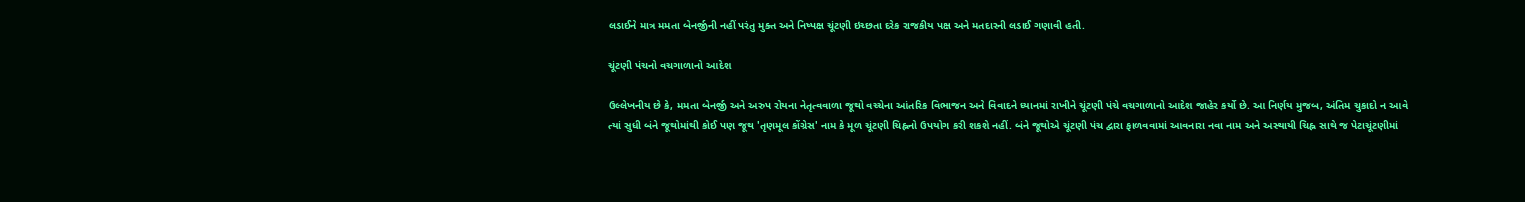લડાઈને માત્ર મમતા બેનર્જીની નહીં પરંતુ મુક્ત અને નિષ્પક્ષ ચૂંટણી ઇચ્છતા દરેક રાજકીય પક્ષ અને મતદારની લડાઈ ગણાવી હતી.

ચૂંટણી પંચનો વચગાળાનો આદેશ

ઉલ્લેખનીય છે કે, મમતા બેનર્જી અને અરુપ રોયના નેતૃત્વવાળા જૂથો વચ્ચેના આંતરિક વિભાજન અને વિવાદને ધ્યાનમાં રાખીને ચૂંટણી પંચે વચગાળાનો આદેશ જાહેર કર્યો છે. આ નિર્ણય મુજબ, અંતિમ ચુકાદો ન આવે ત્યાં સુધી બંને જૂથોમાંથી કોઈ પણ જૂથ 'તૃણમૂલ કોંગ્રેસ' નામ કે મૂળ ચૂંટણી ચિહ્નનો ઉપયોગ કરી શકશે નહીં. બંને જૂથોએ ચૂંટણી પંચ દ્વારા ફાળવવામાં આવનારા નવા નામ અને અસ્થાયી ચિહ્ન સાથે જ પેટાચૂંટણીમાં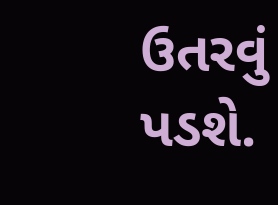ઉતરવું પડશે.